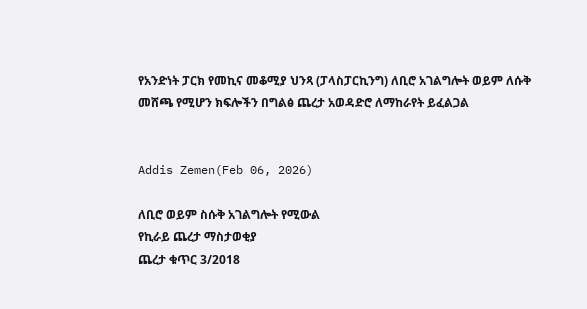የአንድነት ፓርክ የመኪና መቆሚያ ህንጻ (ፓላስፓርኪንግ) ለቢሮ አገልግሎት ወይም ለሱቅ መሸጫ የሚሆን ክፍሎችን በግልፅ ጨረታ አወዳድሮ ለማከራየት ይፈልጋል


Addis Zemen(Feb 06, 2026)

ለቢሮ ወይም ስሱቅ አገልግሎት የሚውል
የኪራይ ጨረታ ማስታወቂያ
ጨረታ ቁጥር 3/2018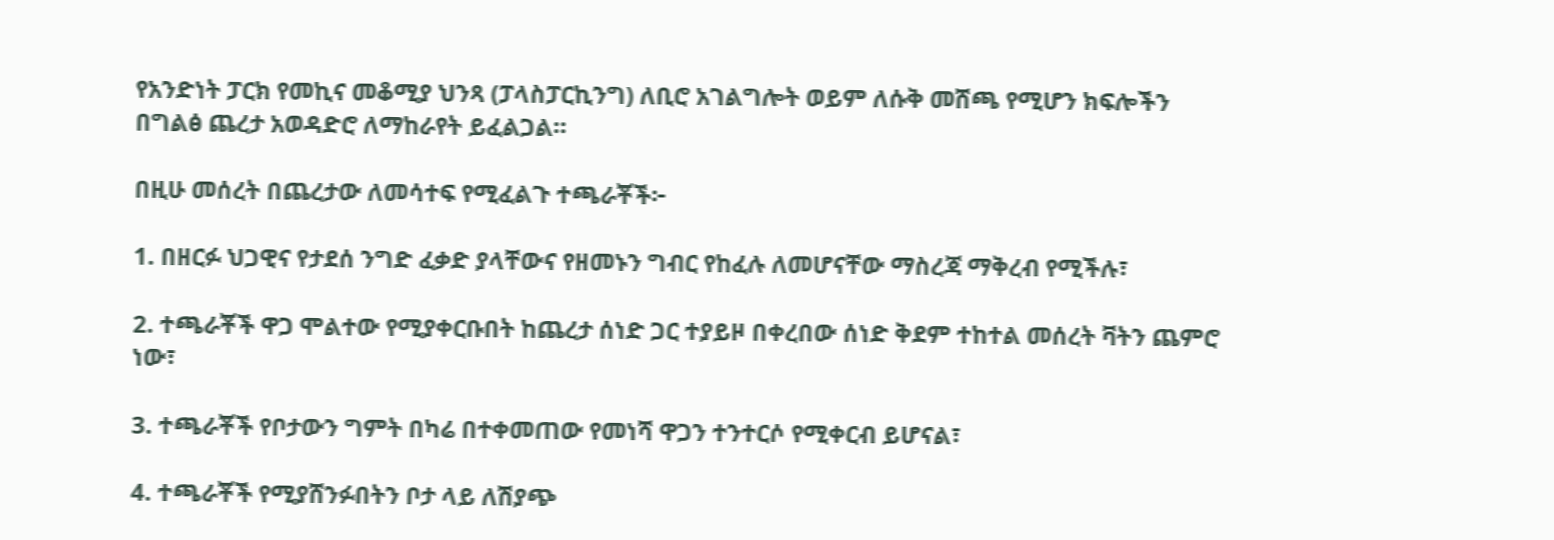የአንድነት ፓርክ የመኪና መቆሚያ ህንጻ (ፓላስፓርኪንግ) ለቢሮ አገልግሎት ወይም ለሱቅ መሸጫ የሚሆን ክፍሎችን በግልፅ ጨረታ አወዳድሮ ለማከራየት ይፈልጋል።

በዚሁ መሰረት በጨረታው ለመሳተፍ የሚፈልጉ ተጫራቾች፦

1. በዘርፉ ህጋዊና የታደሰ ንግድ ፈቃድ ያላቸውና የዘመኑን ግብር የከፈሉ ለመሆናቸው ማስረጃ ማቅረብ የሚችሉ፣

2. ተጫራቾች ዋጋ ሞልተው የሚያቀርቡበት ከጨረታ ሰነድ ጋር ተያይዞ በቀረበው ሰነድ ቅደም ተከተል መሰረት ቫትን ጨምሮ ነው፣

3. ተጫራቾች የቦታውን ግምት በካሬ በተቀመጠው የመነሻ ዋጋን ተንተርሶ የሚቀርብ ይሆናል፣

4. ተጫራቾች የሚያሸንፉበትን ቦታ ላይ ለሽያጭ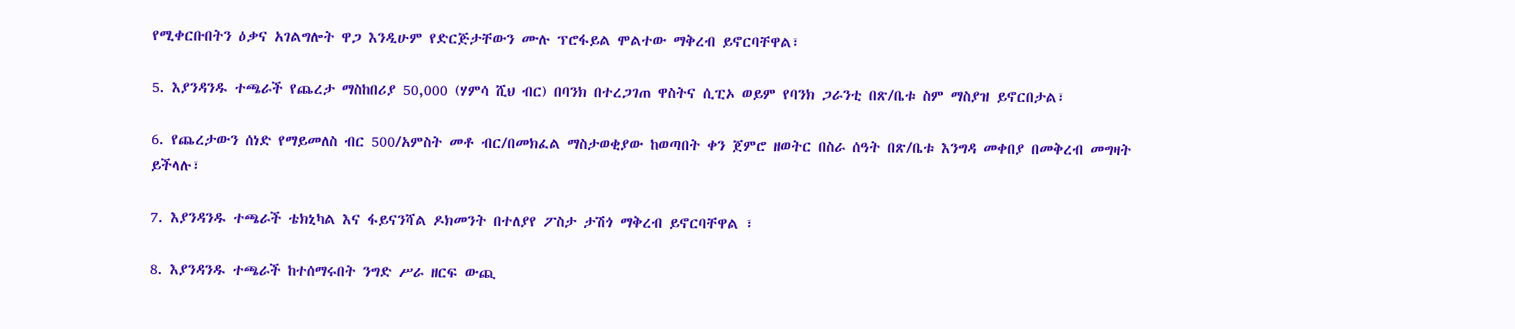የሚቀርቡበትን ዕቃና አገልግሎት ዋጋ እንዲሁም የድርጅታቸውን ሙሉ ፕሮፋይል ሞልተው ማቅረብ ይኖርባቸዋል፣

5. እያንዳንዱ ተጫራች የጨረታ ማስከበሪያ 50,000 (ሃምሳ ሺህ ብር) በባንክ በተረጋገጠ ዋስትና ሲፒኦ ወይም የባንክ ጋራንቲ በጽ/ቤቱ ስም ማስያዝ ይኖርበታል፣

6. የጨረታውን ሰነድ የማይመለስ ብር 500/አምስት መቶ ብር/በመክፈል ማስታወቂያው ከወጣበት ቀን ጀምሮ ዘወትር በስራ ሰዓት በጽ/ቤቱ እንግዳ መቀበያ በመቅረብ መግዛት ይችላሉ፣

7. እያንዳንዱ ተጫራች ቴክኒካል እና ፋይናንሻል ዶክመንት በተለያየ ፖስታ ታሽጎ ማቅረብ ይኖርባቸዋል ፣

8. እያንዳንዱ ተጫራች ከተሰማሩበት ንግድ ሥራ ዘርፍ ውጪ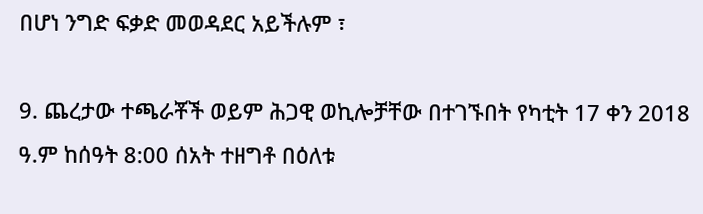በሆነ ንግድ ፍቃድ መወዳደር አይችሉም ፣

9. ጨረታው ተጫራቾች ወይም ሕጋዊ ወኪሎቻቸው በተገኙበት የካቲት 17 ቀን 2018 ዓ.ም ከሰዓት 8:00 ሰአት ተዘግቶ በዕለቱ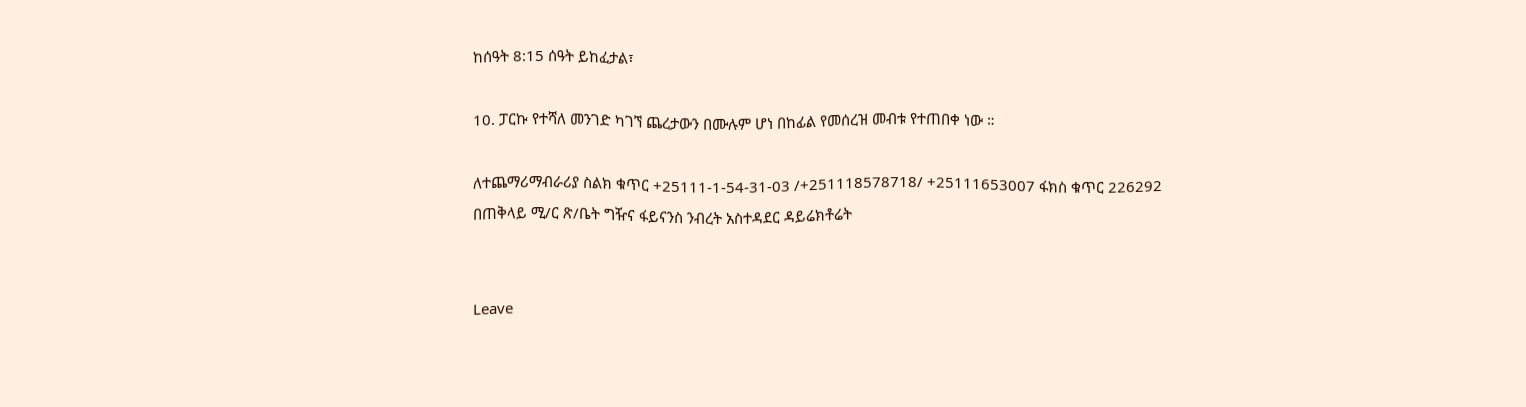ከሰዓት 8:15 ሰዓት ይከፈታል፣

10. ፓርኩ የተሻለ መንገድ ካገኘ ጨረታውን በሙሉም ሆነ በከፊል የመሰረዝ መብቱ የተጠበቀ ነው ።

ለተጨማሪማብራሪያ ስልክ ቁጥር +25111-1-54-31-03 /+251118578718/ +25111653007 ፋክስ ቁጥር 226292
በጠቅላይ ሚ/ር ጽ/ቤት ግዥና ፋይናንስ ንብረት አስተዳደር ዳይሬክቶሬት


Leave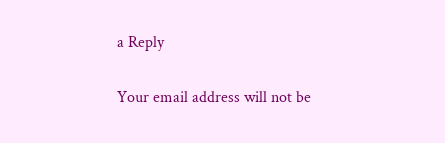a Reply

Your email address will not be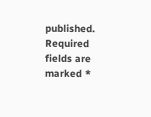published. Required fields are marked *